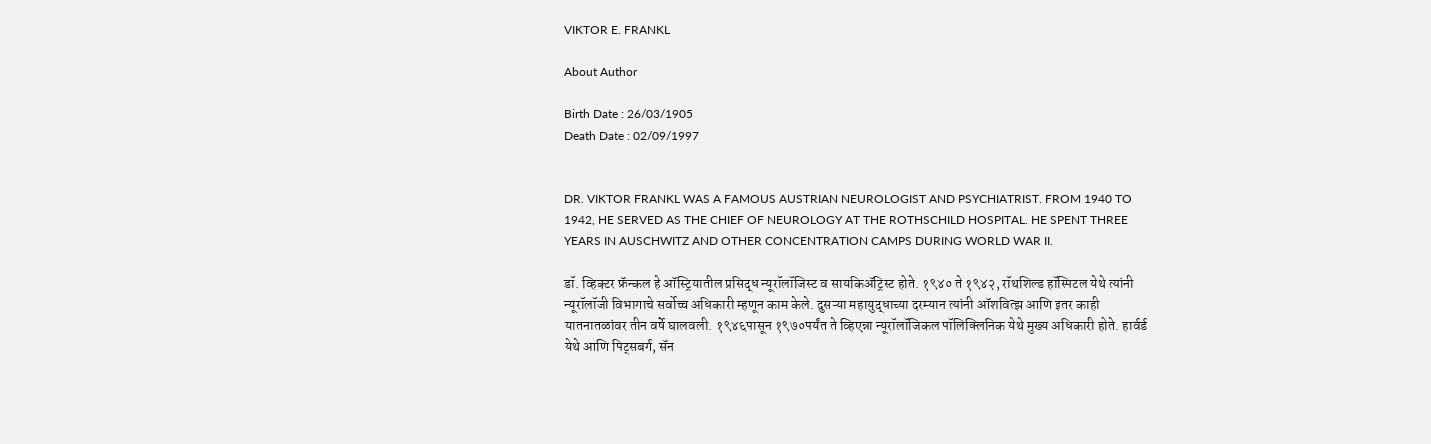VIKTOR E. FRANKL

About Author

Birth Date : 26/03/1905
Death Date : 02/09/1997


DR. VIKTOR FRANKL WAS A FAMOUS AUSTRIAN NEUROLOGIST AND PSYCHIATRIST. FROM 1940 TO 1942, HE SERVED AS THE CHIEF OF NEUROLOGY AT THE ROTHSCHILD HOSPITAL. HE SPENT THREE YEARS IN AUSCHWITZ AND OTHER CONCENTRATION CAMPS DURING WORLD WAR II.

डॉ. व्हिक्टर फ्रॅन्कल हे ऑस्ट्रियातील प्रसिद्ध न्यूरॉलॉजिस्ट व सायकिअ‍ॅट्रिस्ट होते. १९४० ते १९४२, रॉथशिल्ड हॉस्पिटल येथे त्यांनी न्यूरॉलॉजी विभागाचे सर्वोच्च अधिकारी म्हणून काम केले. दुसऱ्या महायुद्धाच्या दरम्यान त्यांनी ऑशवित्झ आणि इतर काही यातनातळांवर तीन वर्षे घालवली. १९४६पासून १९७०पर्यंत ते व्हिएन्ना न्यूरॉलॉजिकल पॉलिक्लिनिक येथे मुख्य अधिकारी होते. हार्वर्ड येथे आणि पिट्सबर्ग, सॅन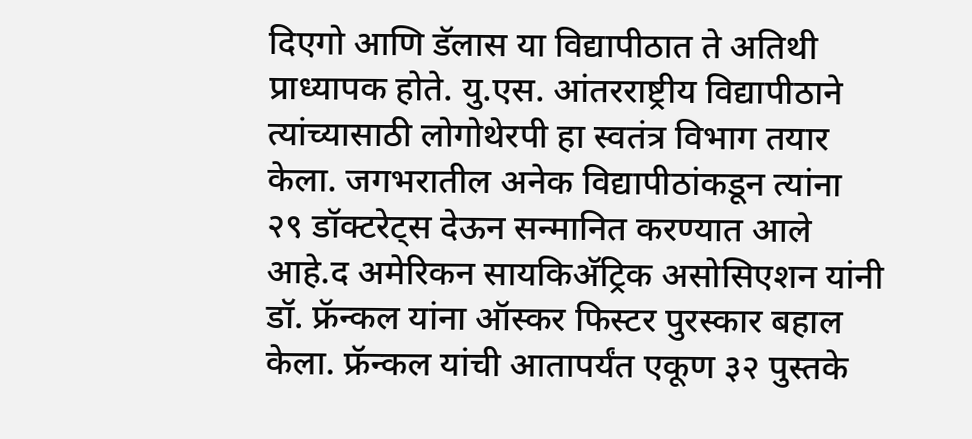दिएगो आणि डॅलास या विद्यापीठात ते अतिथी प्राध्यापक होते. यु.एस. आंतरराष्ट्रीय विद्यापीठाने त्यांच्यासाठी लोगोथेरपी हा स्वतंत्र विभाग तयार केला. जगभरातील अनेक विद्यापीठांकडून त्यांना २९ डॉक्टरेट्स देऊन सन्मानित करण्यात आले आहे.द अमेरिकन सायकिअ‍ॅट्रिक असोसिएशन यांनी डॉ. फ्रॅन्कल यांना ऑस्कर फिस्टर पुरस्कार बहाल केला. फ्रॅन्कल यांची आतापर्यंत एकूण ३२ पुस्तके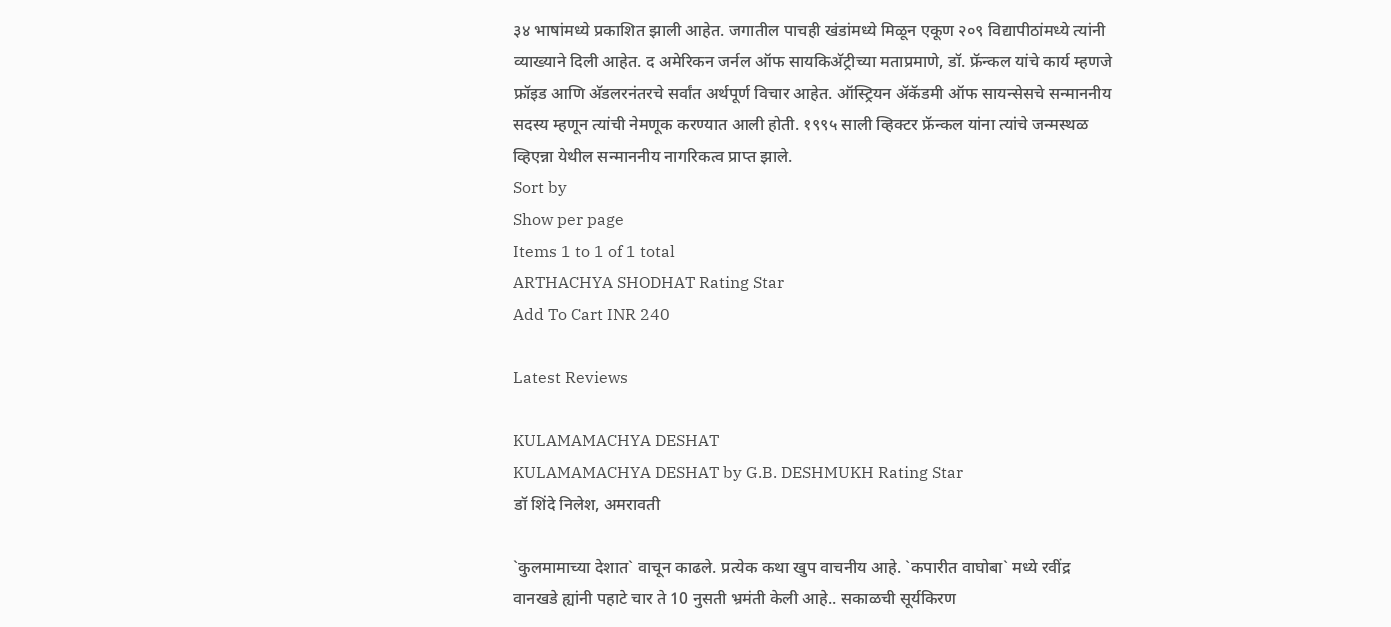३४ भाषांमध्ये प्रकाशित झाली आहेत. जगातील पाचही खंडांमध्ये मिळून एकूण २०९ विद्यापीठांमध्ये त्यांनी व्याख्याने दिली आहेत. द अमेरिकन जर्नल ऑफ सायकिअ‍ॅट्रीच्या मताप्रमाणे, डॉ. फ्रॅन्कल यांचे कार्य म्हणजे फ्रॉइड आणि अ‍ॅडलरनंतरचे सर्वांत अर्थपूर्ण विचार आहेत. ऑस्ट्रियन अ‍ॅकॅडमी ऑफ सायन्सेसचे सन्माननीय सदस्य म्हणून त्यांची नेमणूक करण्यात आली होती. १९९५ साली व्हिक्टर फ्रॅन्कल यांना त्यांचे जन्मस्थळ व्हिएन्ना येथील सन्माननीय नागरिकत्व प्राप्त झाले.
Sort by
Show per page
Items 1 to 1 of 1 total
ARTHACHYA SHODHAT Rating Star
Add To Cart INR 240

Latest Reviews

KULAMAMACHYA DESHAT
KULAMAMACHYA DESHAT by G.B. DESHMUKH Rating Star
डॉ शिंदे निलेश, अमरावती

`कुलमामाच्या देशात` वाचून काढले. प्रत्येक कथा खुप वाचनीय आहे. `कपारीत वाघोबा` मध्ये रवींद्र वानखडे ह्यांनी पहाटे चार ते 10 नुसती भ्रमंती केली आहे.. सकाळची सूर्यकिरण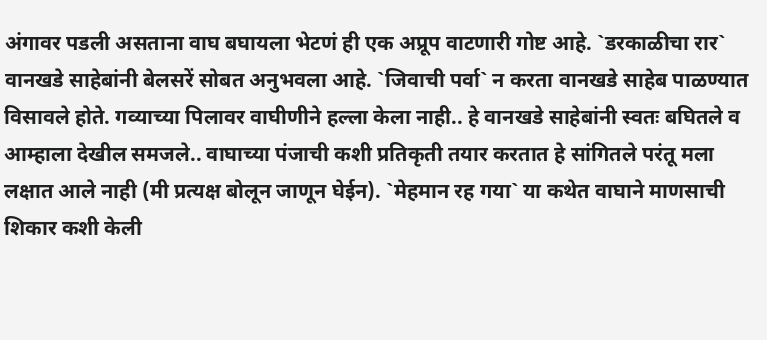अंगावर पडली असताना वाघ बघायला भेटणं ही एक अप्रूप वाटणारी गोष्ट आहे. `डरकाळीचा रार` वानखडे साहेबांनी बेलसरें सोबत अनुभवला आहे. `जिवाची पर्वा` न करता वानखडे साहेब पाळण्यात विसावले होते. गव्याच्या पिलावर वाघीणीने हल्ला केला नाही.. हे वानखडे साहेबांनी स्वतः बघितले व आम्हाला देखील समजले.. वाघाच्या पंजाची कशी प्रतिकृती तयार करतात हे सांगितले परंतू मला लक्षात आले नाही (मी प्रत्यक्ष बोलून जाणून घेईन). `मेहमान रह गया` या कथेत वाघाने माणसाची शिकार कशी केली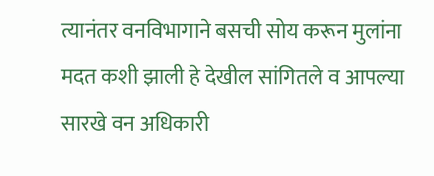त्यानंतर वनविभागाने बसची सोय करून मुलांना मदत कशी झाली हे देखील सांगितले व आपल्या सारखे वन अधिकारी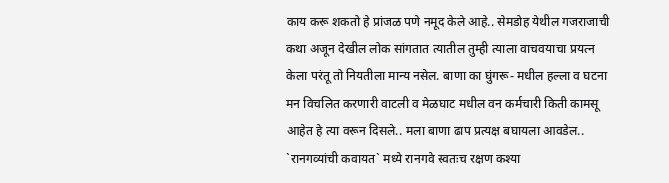काय करू शकतो हे प्रांजळ पणे नमूद केले आहे.. सेमडोह येथील गजराजाची कथा अजून देखील लोक सांगतात त्यातील तुम्ही त्याला वाचवयाचा प्रयत्न केला परंतू तो नियतीला मान्य नसेल. बाणा का घुंगरू- मधील हल्ला व घटना मन विचलित करणारी वाटली व मेळघाट मधील वन कर्मचारी किती कामसू आहेत हे त्या वरून दिसले.. मला बाणा ढाप प्रत्यक्ष बघायला आवडेल.. `रानगव्यांची कवायत` मध्ये रानगवे स्वतःच रक्षण कश्या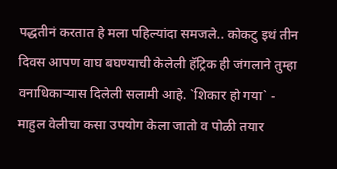पद्धतीनं करतात हे मला पहिल्यांदा समजले.. कोकटु इथं तीन दिवस आपण वाघ बघण्याची केलेली हॅट्रिक ही जंगलाने तुम्हा वनाधिकार्‍यास दिलेली सलामी आहे. `शिकार हो गया` - माहुल वेलीचा कसा उपयोग केला जातो व पोळी तयार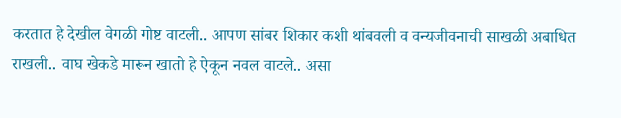करतात हे देखील वेगळी गोष्ट वाटली.. आपण सांबर शिकार कशी थांबवली व वन्यजीवनाची साखळी अबाधित राखली.. वाघ खेकडे मारून खातो हे ऐकून नवल वाटले.. असा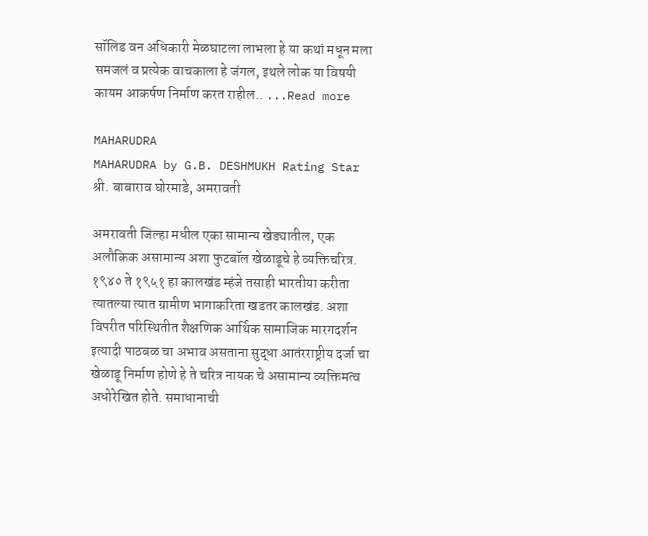सॉलिड वन अधिकारी मेळघाटला लाभला हे या कथां मधून मला समजलं व प्रत्येक वाचकाला हे जंगल, इथले लोक या विषयी कायम आकर्षण निर्माण करत राहील.. ...Read more

MAHARUDRA
MAHARUDRA by G.B. DESHMUKH Rating Star
श्री. बाबाराव घोरमाडे, अमरावती

अमरावती जिल्हा मधील एका सामान्य खेड्यातील, एक अलौकिक असामान्य अशा फुटबॉल खेळाडूचे हे व्यक्तिचरित्र. १९४० ते १९५१ हा कालखंड म्हंजे तसाही भारतीया करीता त्यातल्या त्यात ग्रामीण भागाकरिता खडतर कालखंड. अशा विपरीत परिस्थितीत शैक्षणिक आर्थिक सामाजिक मारगदर्शन इत्यादी पाठबळ चा अभाव असताना सुद्धा आतंरराष्ट्रीय दर्जा चा खेळाडू निर्माण होणे हे ते चरित्र नायक चे असामान्य व्यक्तिमत्व अधोरेखित होते. समाधानाची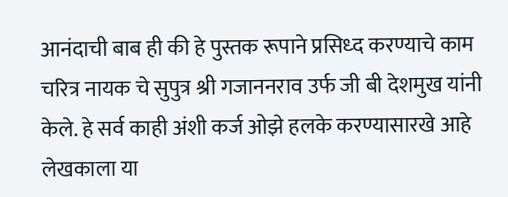आनंदाची बाब ही की हे पुस्तक रूपाने प्रसिध्द करण्याचे काम चरित्र नायक चे सुपुत्र श्री गजाननराव उर्फ जी बी देशमुख यांनी केले. हे सर्व काही अंशी कर्ज ओझे हलके करण्यासारखे आहे लेखकाला या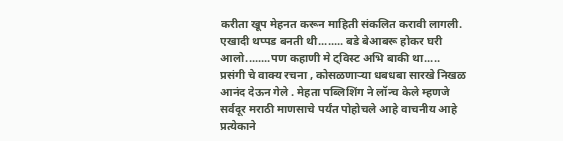करीता खूप मेहनत करून माहिती संकलित करावी लागली. एखादी थप्पड बनती थी........ बडे बेआबरू होकर घरी आलो........पण कहाणी मे ट्विस्ट अभि बाकी था..... प्रसंगी चे वाक्य रचना , कोसळणाऱ्या धबधबा सारखे निखळ आनंद देऊन गेले . मेहता पब्लिशिंग ने लॉन्च केले म्हणजे सर्वदूर मराठी माणसाचे पर्यंत पोहोचले आहे वाचनीय आहे प्रत्येकाने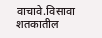वाचावे.विसावा शतकातील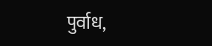पुर्वाध,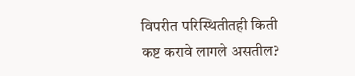विपरीत परिस्थितीतही किती कष्ट करावे लागले असतील?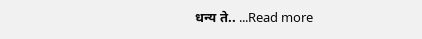धन्य ते.. ...Read more